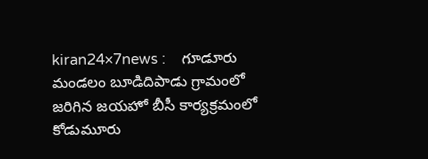kiran24×7news :    గూడూరు మండలం బూడిదిపాడు గ్రామంలో జరిగిన జయహో బీసీ కార్యక్రమంలో కోడుమూరు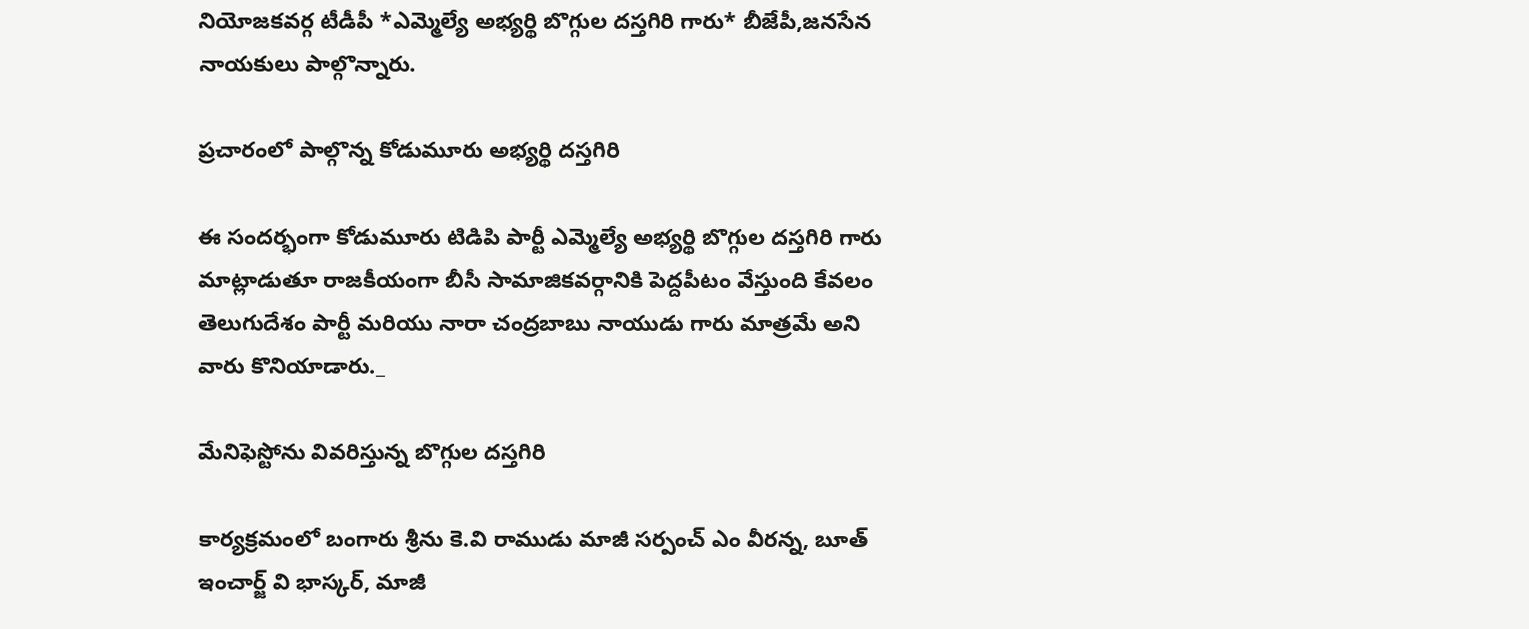నియోజకవర్గ టీడీపీ *ఎమ్మెల్యే అభ్యర్థి బొగ్గుల దస్తగిరి గారు* బీజేపీ,జనసేన నాయకులు పాల్గొన్నారు.

ప్రచారంలో పాల్గొన్న కోడుమూరు అభ్యర్థి దస్తగిరి

ఈ సందర్భంగా కోడుమూరు టిడిపి పార్టీ ఎమ్మెల్యే అభ్యర్థి బొగ్గుల దస్తగిరి గారు మాట్లాడుతూ రాజకీయంగా బీసీ సామాజికవర్గానికి పెద్దపీటం వేస్తుంది కేవలం తెలుగుదేశం పార్టీ మరియు నారా చంద్రబాబు నాయుడు గారు మాత్రమే అని వారు కొనియాడారు._

మేనిఫెస్టోను వివరిస్తున్న బొగ్గుల దస్తగిరి

కార్యక్రమంలో బంగారు శ్రీను కె.వి రాముడు మాజీ సర్పంచ్ ఎం వీరన్న, బూత్ ఇంచార్జ్ వి భాస్కర్, మాజీ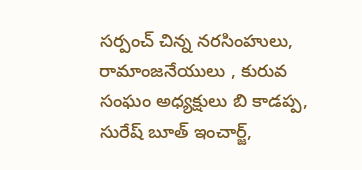సర్పంచ్ చిన్న నరసింహులు, రామాంజనేయులు , కురువ సంఘం అధ్యక్షులు బి కాడప్ప, సురేష్ బూత్ ఇంచార్జ్,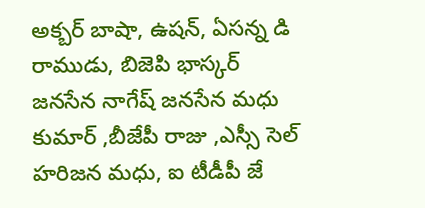అక్బర్ బాషా, ఉషన్, ఏసన్న డి రాముడు, బిజెపి భాస్కర్ జనసేన నాగేష్ జనసేన మధు కుమార్ ,బీజేపీ రాజు ,ఎస్సీ సెల్ హరిజన మధు, ఐ టీడీపీ జే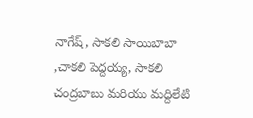నాగేష్, సాకలి సాయిబాబా ,చాకలి పెద్దయ్య, సాకలి చంద్రబాబు మరియు మద్దిలేటి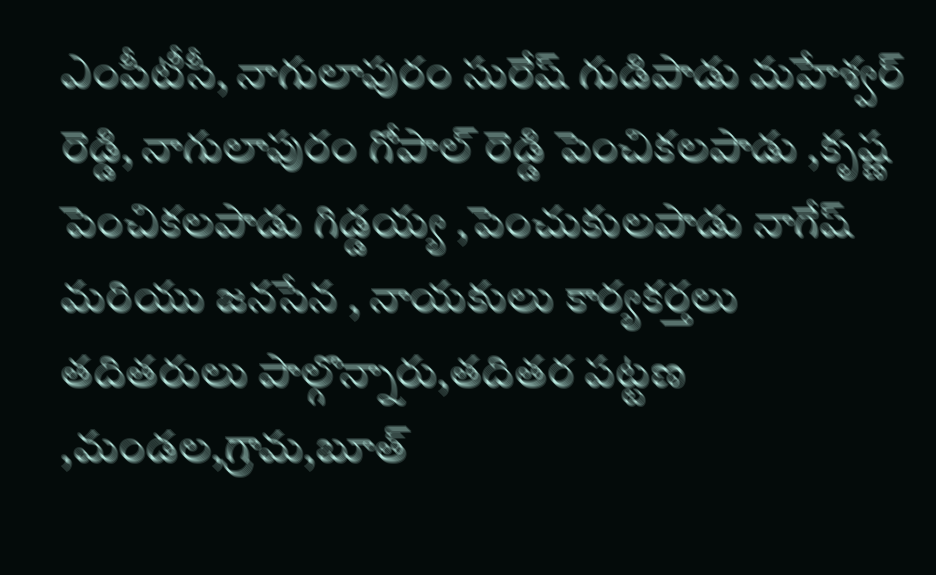ఎంపీటీసీ, నాగులాపురం సురేష్ గుడిపాడు మహేశ్వర్ రెడ్డి, నాగులాపురం గోపాల్ రెడ్డి పెంచికలపాడు ,కృష్ణ పెంచికలపాడు గిడ్డయ్య ,పెంచుకులపాడు నాగేష్ మరియు జనసేన , నాయకులు కార్యకర్తలు తదితరులు పాల్గొన్నారు,తదితర పట్టణ ,మండల,గ్రామ,బూత్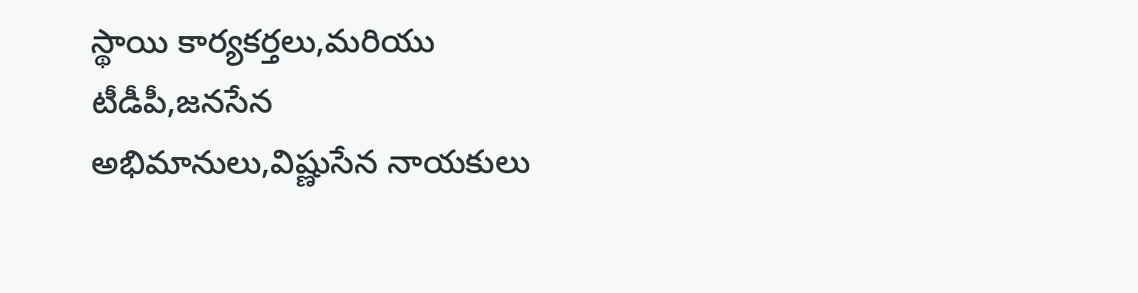స్థాయి కార్యకర్తలు,మరియు టీడీపీ,జనసేన అభిమానులు,విష్ణుసేన నాయకులు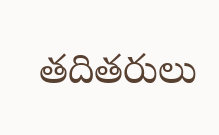తదితరులు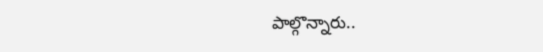పాల్గొన్నారు..